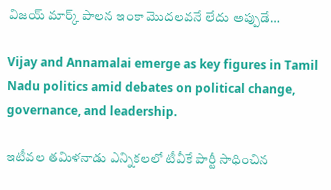విజయ్‌ మార్క్ పాలన ఇంకా మొదలవనే లేదు అప్పుడే…

Vijay and Annamalai emerge as key figures in Tamil Nadu politics amid debates on political change, governance, and leadership.

ఇటీవల తమిళనాడు ఎన్నికలలో టీవీకే పార్టీ సాధించిన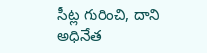సీట్ల గురించి, దాని అధినేత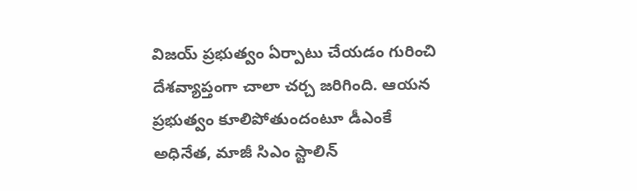విజయ్‌ ప్రభుత్వం ఏర్పాటు చేయడం గురించి దేశవ్యాప్తంగా చాలా చర్చ జరిగింది. ఆయన ప్రభుత్వం కూలిపోతుందంటూ డీఎంకే అధినేత, మాజీ సిఎం స్టాలిన్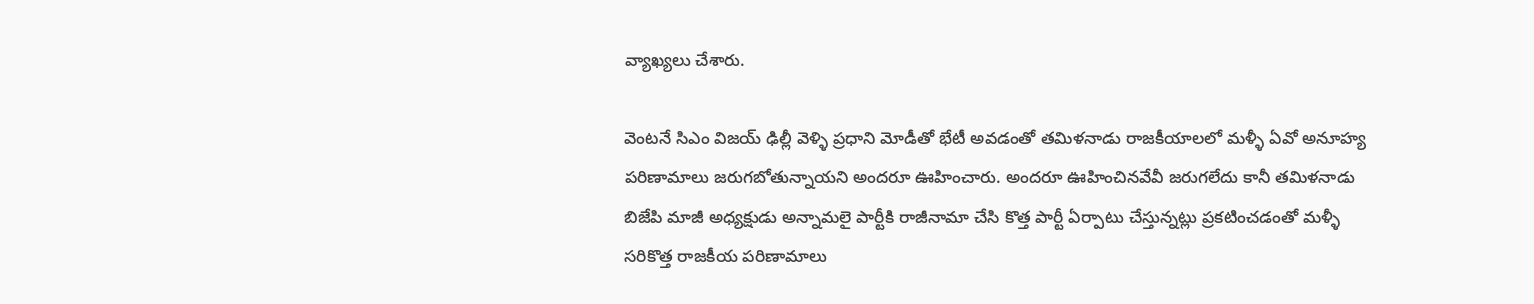వ్యాఖ్యలు చేశారు.

వెంటనే సిఎం విజయ్‌ ఢిల్లీ వెళ్ళి ప్రధాని మోడీతో భేటీ అవడంతో తమిళనాడు రాజకీయాలలో మళ్ళీ ఏవో అనూహ్య పరిణామాలు జరుగబోతున్నాయని అందరూ ఊహించారు. అందరూ ఊహించినవేవీ జరుగలేదు కానీ తమిళనాడు బిజేపి మాజీ అధ్యక్షుడు అన్నామలై పార్టీకి రాజీనామా చేసి కొత్త పార్టీ ఏర్పాటు చేస్తున్నట్లు ప్రకటించడంతో మళ్ళీ సరికొత్త రాజకీయ పరిణామాలు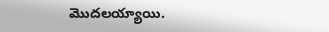మొదలయ్యాయి.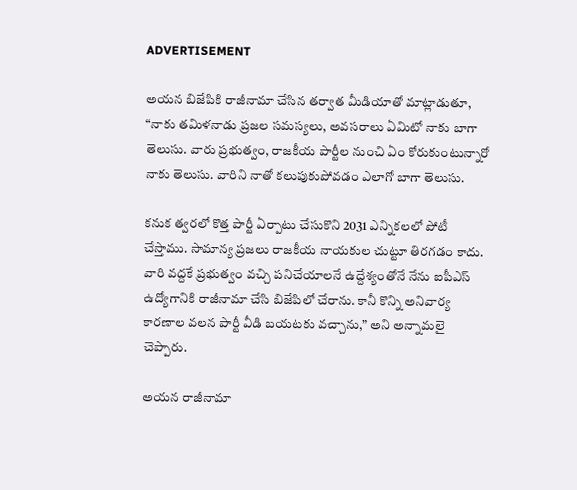ADVERTISEMENT

అయన బిజేపికి రాజీనామా చేసిన తర్వాత మీడియాతో మాట్లాడుతూ, “నాకు తమిళనాడు ప్రజల సమస్యలు, అవసరాలు ఏమిటో నాకు బాగా తెలుసు. వారు ప్రభుత్వం, రాజకీయ పార్టీల నుంచి ఏం కోరుకుంటున్నారో నాకు తెలుసు. వారిని నాతో కలుపుకుపోవడం ఎలాగో బాగా తెలుసు.

కనుక త్వరలో కొత్త పార్టీ ఏర్పాటు చేసుకొని 2031 ఎన్నికలలో పోటీ చేస్తాము. సామాన్య ప్రజలు రాజకీయ నాయకుల చుట్టూ తిరగడం కాదు. వారి వద్దకే ప్రభుత్వం వచ్చి పనిచేయాలనే ఉద్దేశ్యంతోనే నేను ఐపీఎస్ ఉద్యోగానికి రాజీనామా చేసి బిజేపిలో చేరాను. కానీ కొన్ని అనివార్య కారణాల వలన పార్టీ వీడి బయటకు వచ్చాను,” అని అన్నామలై చెప్పారు.

అయన రాజీనామా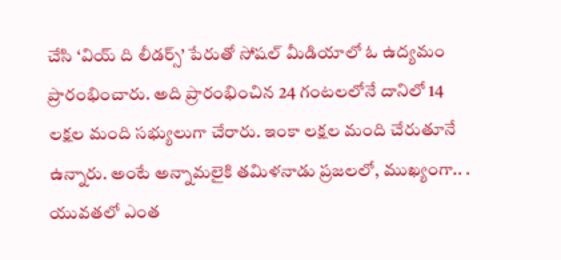చేసి ‘వియ్ ది లీడర్స్’ పేరుతో సోషల్ మీడియాలో ఓ ఉద్యమం ప్రారంభించారు. అది ప్రారంభించిన 24 గంటలలోనే దానిలో 14 లక్షల మంది సభ్యులుగా చేరారు. ఇంకా లక్షల మంది చేరుతూనే ఉన్నారు. అంటే అన్నామలైకి తమిళనాడు ప్రజలలో, ముఖ్యంగా.. . యువతలో ఎంత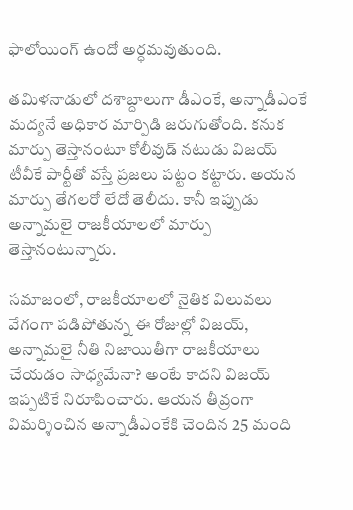ఫాలోయింగ్ ఉందో అర్ధమవుతుంది.

తమిళనాడులో దశాబ్దాలుగా డీఎంకే, అన్నాడీఎంకే మద్యనే అధికార మార్పిడి జరుగుతోంది. కనుక మార్పు తెస్తానంటూ కోలీవుడ్‌ నటుడు విజయ్‌ టీవీకే పార్టీతో వస్తే ప్రజలు పట్టం కట్టారు. అయన మార్పు తేగలరో లేదో తెలీదు. కానీ ఇప్పుడు అన్నామలై రాజకీయాలలో మార్పు తెస్తానంటున్నారు.

సమాజంలో, రాజకీయాలలో నైతిక విలువలు వేగంగా పడిపోతున్న ఈ రోజుల్లో విజయ్‌, అన్నామలై నీతి నిజాయితీగా రాజకీయాలు చేయడం సాధ్యమేనా? అంటే కాదని విజయ్‌ ఇప్పటికే నిరూపించారు. ఆయన తీవ్రంగా విమర్శించిన అన్నాడీఎంకేకి చెందిన 25 మంది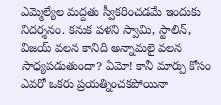ఎమ్మెల్యేల మద్దతు స్వీకరించడమే ఇందుకు నిదర్శనం. కనుక పళని స్వామి, స్టాలిన్, విజయ్‌ వలన కానిది అన్నామలై వలన సాధ్యపడుతుందా? ఏమో! కానీ మార్పు కోసం ఎవరో ఒకరు ప్రయత్నించకపోయినా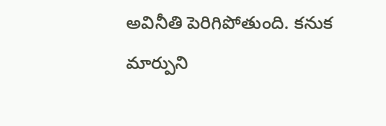అవినీతి పెరిగిపోతుంది. కనుక మార్పుని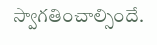స్వాగతించాల్సిందే.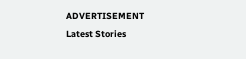ADVERTISEMENT
Latest Stories